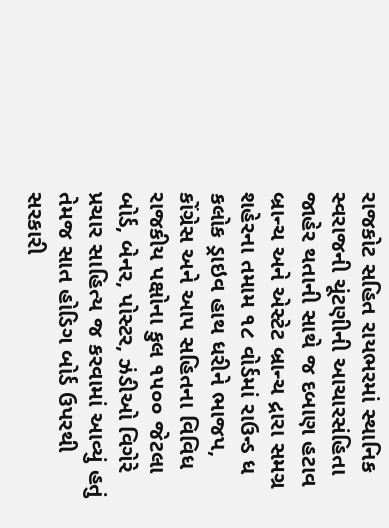રાજકોટ સહિત રાયભરમાં સ્થાનિક સ્વરાજની ચૂંટણીની આચારસંહિતા જાહેર થતાની સાથે જ દબાણ હટાવ બ્રાન્ચ અને એસ્ટેટ બ્રાન્ચ દ્રારા સમગ્ર શહેરના તમામ ૧૮ વોર્ડમાં રાઉન્ડ ધ કલોક ડ્રાઇવ હાથ ધરીને ભાજપ, કોંગ્રેસ અને આપ સહિતના વિવિધ રાજકીય પક્ષોના કુલ ૧૫૦૦ જેટલા બોર્ડ, બેનર, પોસ્ટર, ઝંડીઓ વિગેરે પ્રચાર સાહિત્ય જ કરવામાં આવ્યું હતું તેમજ સાત હોડિગ બોર્ડ ઉપરથી સરકારી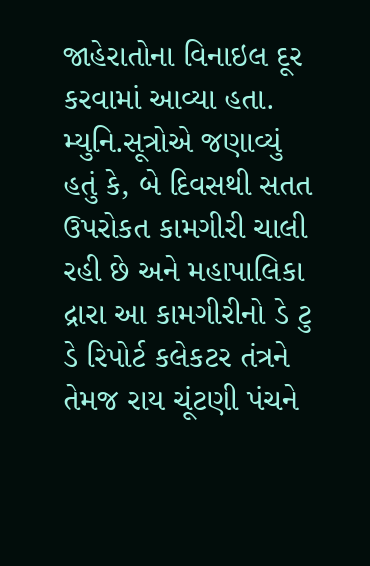જાહેરાતોના વિનાઇલ દૂર કરવામાં આવ્યા હતા. મ્યુનિ.સૂત્રોએ જણાવ્યું હતું કે, બે દિવસથી સતત ઉપરોકત કામગીરી ચાલી રહી છે અને મહાપાલિકા દ્રારા આ કામગીરીનો ડે ટુ ડે રિપોર્ટ કલેકટર તંત્રને તેમજ રાય ચૂંટણી પંચને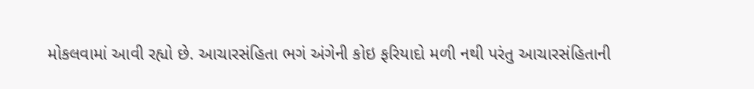મોકલવામાં આવી રહ્યો છે. આચારસંહિતા ભગં અંગેની કોઇ ફરિયાદો મળી નથી પરંતુ આચારસંહિતાની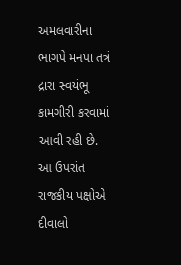અમલવારીના ભાગપે મનપા તત્રં દ્રારા સ્વયંભૂ કામગીરી કરવામાં આવી રહી છે. આ ઉપરાંત રાજકીય પક્ષોએ દીવાલો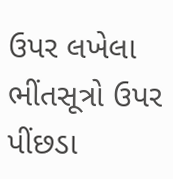ઉપર લખેલા ભીંતસૂત્રો ઉપર પીંછડા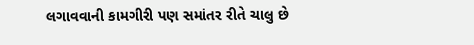લગાવવાની કામગીરી પણ સમાંતર રીતે ચાલુ છે